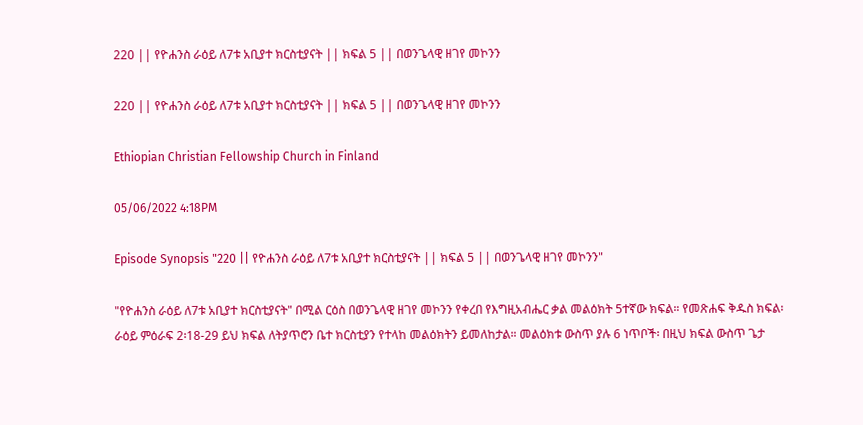220 || የዮሐንስ ራዕይ ለ7ቱ አቢያተ ክርስቲያናት || ክፍል 5 || በወንጌላዊ ዘገየ መኮንን

220 || የዮሐንስ ራዕይ ለ7ቱ አቢያተ ክርስቲያናት || ክፍል 5 || በወንጌላዊ ዘገየ መኮንን

Ethiopian Christian Fellowship Church in Finland

05/06/2022 4:18PM

Episode Synopsis "220 || የዮሐንስ ራዕይ ለ7ቱ አቢያተ ክርስቲያናት || ክፍል 5 || በወንጌላዊ ዘገየ መኮንን"

"የዮሐንስ ራዕይ ለ7ቱ አቢያተ ክርስቲያናት" በሚል ርዕስ በወንጌላዊ ዘገየ መኮንን የቀረበ የእግዚአብሔር ቃል መልዕክት 5ተኛው ክፍል። የመጽሐፍ ቅዱስ ክፍል፡ ራዕይ ምዕራፍ 2፡18-29 ይህ ክፍል ለትያጥሮን ቤተ ክርስቲያን የተላከ መልዕክትን ይመለከታል። መልዕክቱ ውስጥ ያሉ 6 ነጥቦች፡ በዚህ ክፍል ውስጥ ጌታ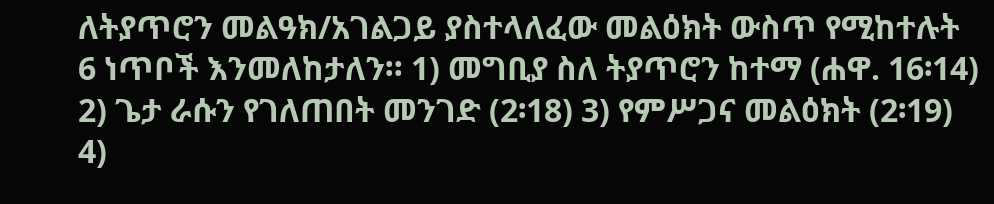ለትያጥሮን መልዓክ/አገልጋይ ያስተላለፈው መልዕክት ውስጥ የሚከተሉት 6 ነጥቦች እንመለከታለን። 1) መግቢያ ስለ ትያጥሮን ከተማ (ሐዋ. 16፡14) 2) ጌታ ራሱን የገለጠበት መንገድ (2፡18) 3) የምሥጋና መልዕክት (2፡19) 4)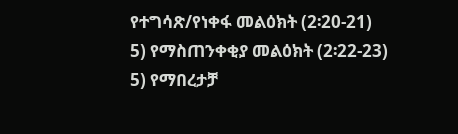የተግሳጽ/የነቀፋ መልዕክት (2፡20-21) 5) የማስጠንቀቂያ መልዕክት (2፡22-23) 5) የማበረታቻ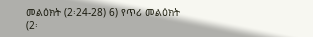መልዕክት (2፡24-28) 6) የጥሪ መልዕክት (2፡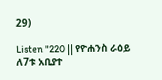29)

Listen "220 || የዮሐንስ ራዕይ ለ7ቱ አቢያተ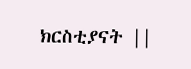ክርስቲያናት ||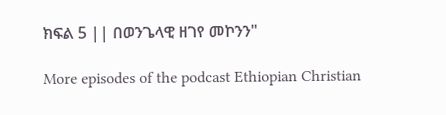ክፍል 5 || በወንጌላዊ ዘገየ መኮንን"

More episodes of the podcast Ethiopian Christian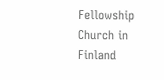Fellowship Church in Finland